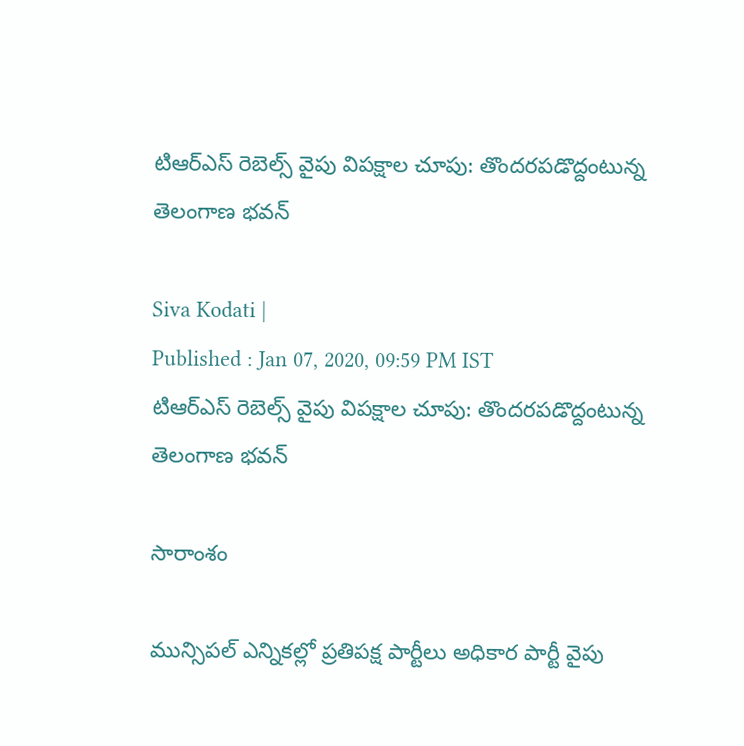టిఆర్ఎస్ రెబెల్స్ వైపు విపక్షాల చూపు: తొందరపడొద్దంటున్న తెలంగాణ భవన్

Siva Kodati |
Published : Jan 07, 2020, 09:59 PM IST
టిఆర్ఎస్ రెబెల్స్ వైపు విపక్షాల చూపు: తొందరపడొద్దంటున్న తెలంగాణ భవన్

సారాంశం

మున్సిపల్ ఎన్నికల్లో ప్రతిపక్ష పార్టీలు అధికార పార్టీ వైపు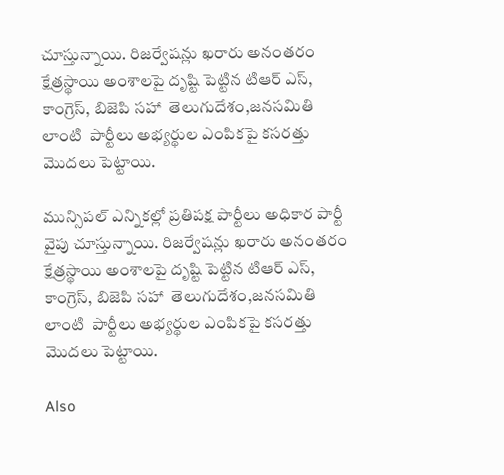చూస్తున్నాయి. రిజర్వేషన్లు ఖరారు అనంతరం క్షేత్రస్థాయి అంశాలపై దృష్టి పెట్టిన టిఆర్ ఎస్, కాంగ్రెస్, బిజెపి సహా  తెలుగుదేశం,జనసమితి లాంటి  పార్టీలు అభ్యర్థుల ఎంపికపై కసరత్తు మొదలు పెట్టాయి.

మున్సిపల్ ఎన్నికల్లో ప్రతిపక్ష పార్టీలు అధికార పార్టీ వైపు చూస్తున్నాయి. రిజర్వేషన్లు ఖరారు అనంతరం క్షేత్రస్థాయి అంశాలపై దృష్టి పెట్టిన టిఆర్ ఎస్, కాంగ్రెస్, బిజెపి సహా  తెలుగుదేశం,జనసమితి లాంటి  పార్టీలు అభ్యర్థుల ఎంపికపై కసరత్తు మొదలు పెట్టాయి.

Also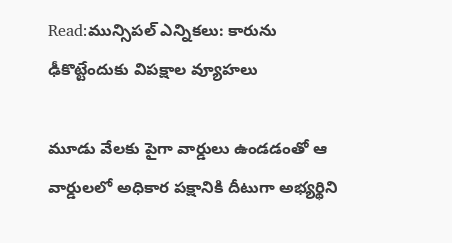Read:మున్సిపల్ ఎన్నికలు: కారును ఢీకొట్టేందుకు విపక్షాల వ్యూహలు

మూడు వేలకు పైగా వార్డులు ఉండడంతో ఆ వార్డులలో అధికార పక్షానికి దీటుగా అభ్యర్థిని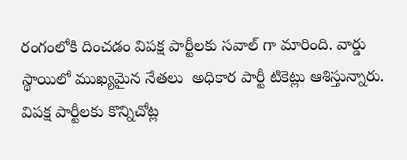రంగంలోకి దించడం విపక్ష పార్టీలకు సవాల్ గా మారింది. వార్డు స్థాయిలో ముఖ్యమైన నేతలు  అధికార పార్టీ టికెట్లు ఆశిస్తున్నారు. విపక్ష పార్టీలకు కొన్నిచోట్ల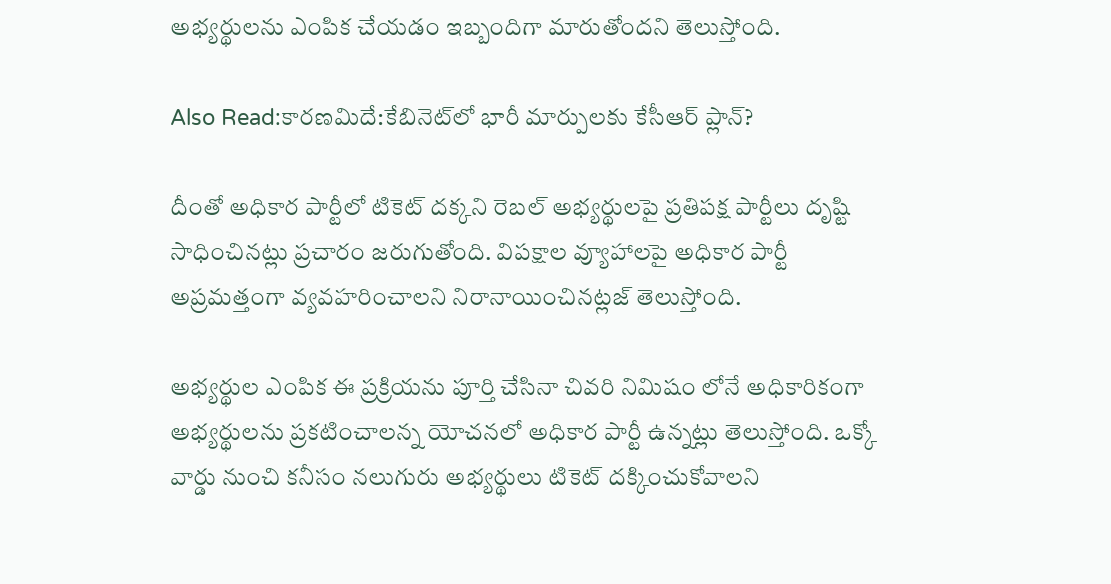అభ్యర్థులను ఎంపిక చేయడం ఇబ్బందిగా మారుతోందని తెలుస్తోంది.

Also Read:కారణమిదే:కేబినెట్‌లో భారీ మార్పులకు కేసీఆర్ ప్లాన్?

దీంతో అధికార పార్టీలో టికెట్ దక్కని రెబల్ అభ్యర్థులపై ప్రతిపక్ష పార్టీలు దృష్టి సాధించినట్లు ప్రచారం జరుగుతోంది. విపక్షాల వ్యూహాలపై అధికార పార్టీ  అప్రమత్తంగా వ్యవహరించాలని నిరానాయించినట్లజ్ తెలుస్తోంది.

అభ్యర్థుల ఎంపిక ఈ ప్రక్రియను పూర్తి చేసినా చివరి నిమిషం లోనే అధికారికంగా అభ్యర్థులను ప్రకటించాలన్న యోచనలో అధికార పార్టీ ఉన్నట్లు తెలుస్తోంది. ఒక్కో వార్డు నుంచి కనీసం నలుగురు అభ్యర్థులు టికెట్ దక్కించుకోవాలని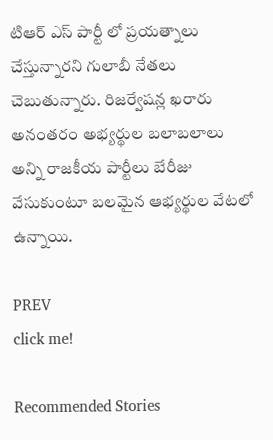టిఆర్ ఎస్ పార్టీ లో ప్రయత్నాలు చేస్తున్నారని గులాబీ నేతలు చెబుతున్నారు. రిజర్వేషన్ల ఖరారు అనంతరం అభ్యర్థుల బలాబలాలు అన్ని రాజకీయ పార్టీలు బేరీజు వేసుకుంటూ బలమైన ఆభ్యర్థుల వేటలో ఉన్నాయి.

PREV
click me!

Recommended Stories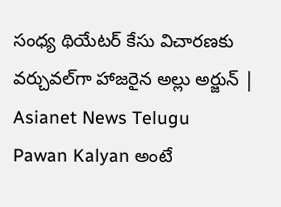సంధ్య థియేటర్ కేసు విచారణకు వర్చువల్‌గా హాజరైన అల్లు అర్జున్ | Asianet News Telugu
Pawan Kalyan అంటే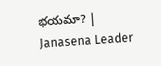భయమా? | Janasena Leader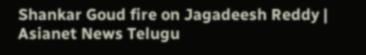Shankar Goud fire on Jagadeesh Reddy | Asianet News Telugu